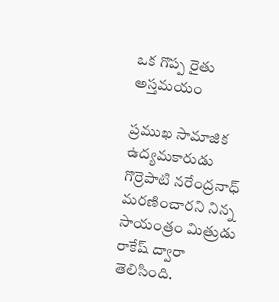ఒక గొప్ప రైతు అస్తమయం

ప్రముఖ సామాజిక ఉద్యమకారుడు గొర్రెపాటి నరేంద్రనాధ్ మరణించారని నిన్న సాయంత్రం మిత్రుడు రాకేష్ ద్వారా తెలిసింది.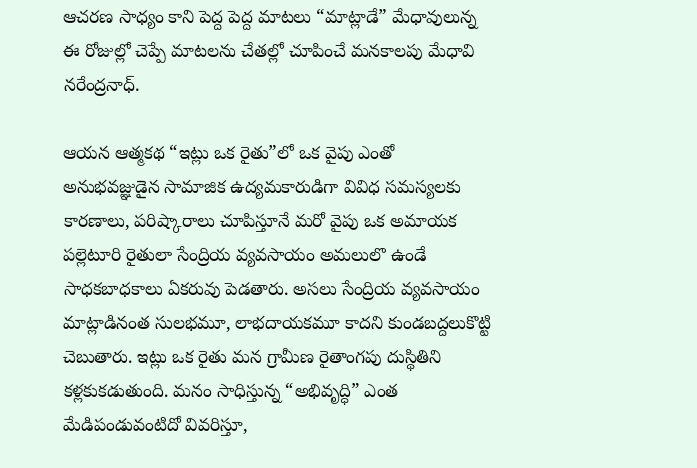ఆచరణ సాధ్యం కాని పెద్ద పెద్ద మాటలు “మాట్లాడే” మేధావులున్న ఈ రోజుల్లో చెప్పే మాటలను చేతల్లో చూపించే మనకాలపు మేధావి నరేంద్రనాధ్.

ఆయన ఆత్మకథ “ఇట్లు ఒక రైతు”లో ఒక వైపు ఎంతో అనుభవజ్ఞుడైన సామాజిక ఉద్యమకారుడిగా వివిధ సమస్యలకు కారణాలు, పరిష్కారాలు చూపిస్తూనే మరో వైపు ఒక అమాయక పల్లెటూరి రైతులా సేంద్రియ వ్యవసాయం అమలులొ ఉండే సాధకబాధకాలు ఏకరువు పెడతారు. అసలు సేంద్రియ వ్యవసాయం మాట్లాడినంత సులభమూ, లాభదాయకమూ కాదని కుండబద్దలుకొట్టి చెబుతారు. ఇట్లు ఒక రైతు మన గ్రామీణ రైతాంగపు దుస్థితిని కళ్లకుకడుతుంది. మనం సాధిస్తున్న “అభివృద్ధి” ఎంత మేడిపండువంటిదో వివరిస్తూ,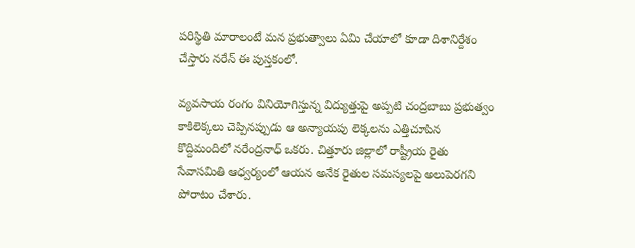పరిస్థితి మారాలంటే మన ప్రభుత్వాలు ఏమి చేయాలో కూడా దిశానిర్దేశం చేస్తారు నరేన్ ఈ పుస్తకంలో.

వ్యవసాయ రంగం వినియోగిస్తున్న విద్యుత్తుపై అప్పటి చంద్రబాబు ప్రభుత్వం కాకిలెక్కలు చెప్పినప్పుడు ఆ అన్యాయపు లెక్కలను ఎత్తిచూపిన కొద్దిమందిలో నరేంద్రనాధ్ ఒకరు. చిత్తూరు జిల్లాలో రాష్ట్రీయ రైతు సేవాసమితి ఆధ్వర్యంలో ఆయన అనేక రైతుల సమస్యలపై అలుపెరగని పోరాటం చేశారు.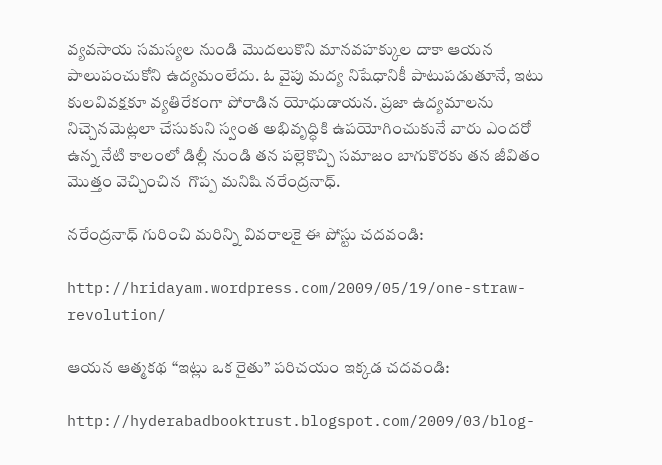వ్యవసాయ సమస్యల నుండి మొదలుకొని మానవహక్కుల దాకా ఆయన పాలుపంచుకోని ఉద్యమంలేదు. ఓ వైపు మద్య నిషేధానికీ పాటుపడుతూనే, ఇటు కులవివక్షకూ వ్యతిరేకంగా పోరాడిన యోధుడాయన. ప్రజా ఉద్యమాలను నిచ్చెనమెట్లలా చేసుకుని స్వంత అభివృద్ధికి ఉపయోగించుకునే వారు ఎందరో ఉన్న నేటి కాలంలో డిల్లీ నుండి తన పల్లెకొచ్చి సమాజం బాగుకొరకు తన జీవితం మొత్తం వెచ్చించిన  గొప్ప మనిషి నరేంద్రనాధ్.

నరేంద్రనాధ్ గురించి మరిన్ని వివరాలకై ఈ పోస్టు చదవండి:

http://hridayam.wordpress.com/2009/05/19/one-straw-revolution/

ఆయన ఆత్మకథ “ఇట్లు ఒక రైతు” పరిచయం ఇక్కడ చదవండి:

http://hyderabadbooktrust.blogspot.com/2009/03/blog-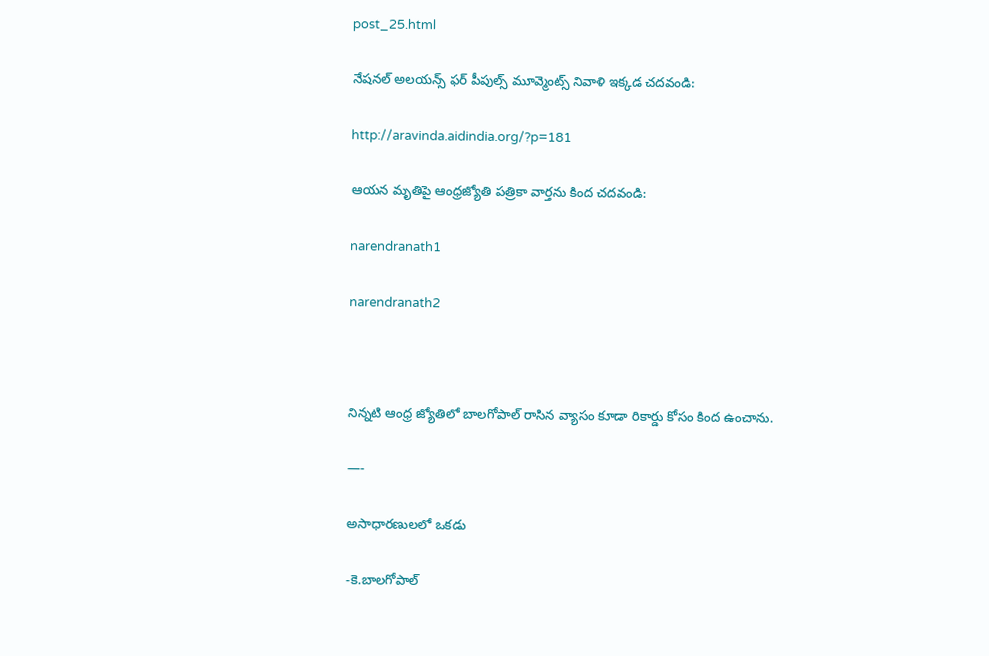post_25.html

నేషనల్ అలయన్స్ ఫర్ పీపుల్స్ మూవ్మెంట్స్ నివాళి ఇక్కడ చదవండి:

http://aravinda.aidindia.org/?p=181

ఆయన మృతిపై ఆంధ్రజ్యోతి పత్రికా వార్తను కింద చదవండి:

narendranath1

narendranath2



నిన్నటి ఆంధ్ర జ్యోతిలో బాలగోపాల్ రాసిన వ్యాసం కూడా రికార్డు కోసం కింద ఉంచాను.

—-

అసాధారణులలో ఒకడు

-కె.బాలగోపాల్‌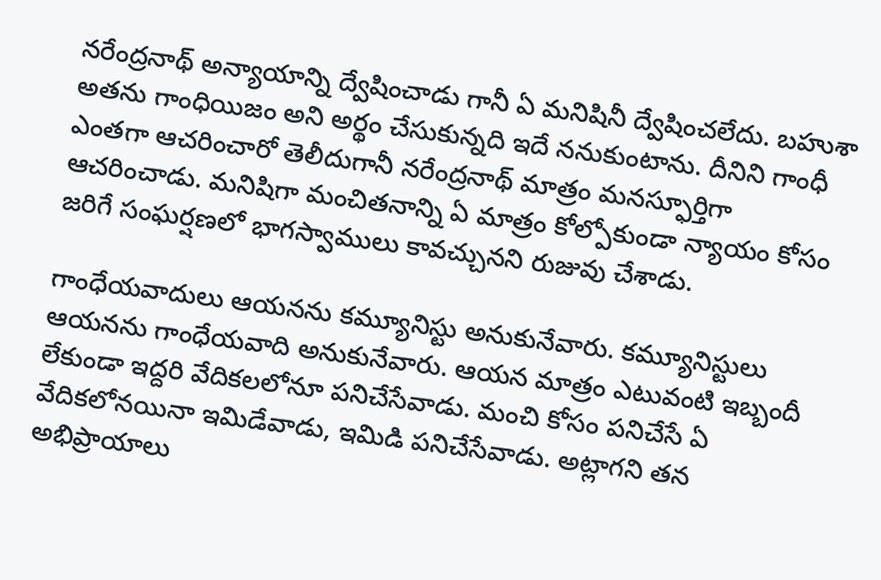నరేంద్రనాథ్‌ అన్యాయాన్ని ద్వేషించాడు గానీ ఏ మనిషినీ ద్వేషించలేదు. బహుశా అతను గాంధియిజం అని అర్థం చేసుకున్నది ఇదే ననుకుంటాను. దీనిని గాంధీ ఎంతగా ఆచరించారో తెలీదుగానీ నరేంద్రనాథ్‌ మాత్రం మనస్ఫూర్తిగా ఆచరించాడు. మనిషిగా మంచితనాన్ని ఏ మాత్రం కోల్పోకుండా న్యాయం కోసం జరిగే సంఘర్షణలో భాగస్వాములు కావచ్చునని రుజువు చేశాడు.

గాంధేయవాదులు ఆయనను కమ్యూనిస్టు అనుకునేవారు. కమ్యూనిస్టులు ఆయనను గాంధేయవాది అనుకునేవారు. ఆయన మాత్రం ఎటువంటి ఇబ్బందీ లేకుండా ఇద్దరి వేదికలలోనూ పనిచేసేవాడు. మంచి కోసం పనిచేసే ఏ వేదికలోనయినా ఇమిడేవాడు, ఇమిడి పనిచేసేవాడు. అట్లాగని తన అభిప్రాయాలు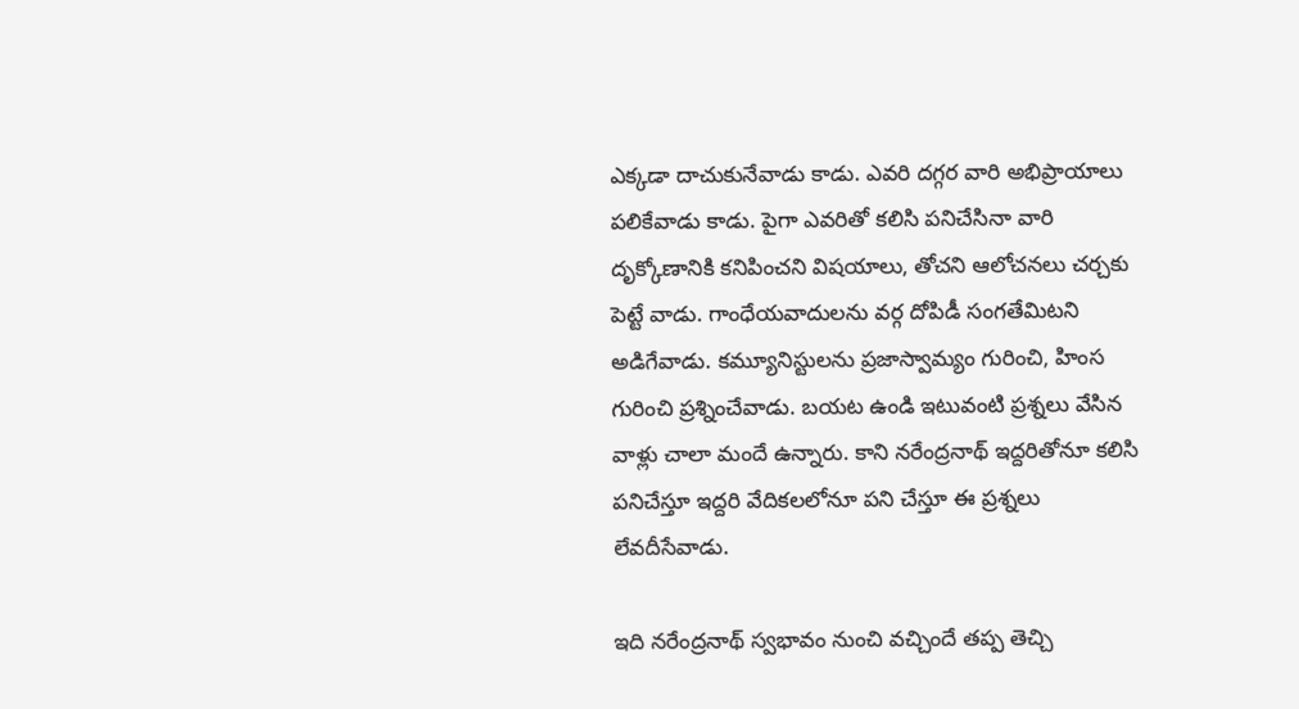ఎక్కడా దాచుకునేవాడు కాడు. ఎవరి దగ్గర వారి అభిప్రాయాలు పలికేవాడు కాడు. పైగా ఎవరితో కలిసి పనిచేసినా వారి దృక్కోణానికి కనిపించని విషయాలు, తోచని ఆలోచనలు చర్చకు పెట్టే వాడు. గాంధేయవాదులను వర్గ దోపిడీ సంగతేమిటని అడిగేవాడు. కమ్యూనిస్టులను ప్రజాస్వామ్యం గురించి, హింస గురించి ప్రశ్నించేవాడు. బయట ఉండి ఇటువంటి ప్రశ్నలు వేసిన వాళ్లు చాలా మందే ఉన్నారు. కాని నరేంద్రనాథ్‌ ఇద్దరితోనూ కలిసి పనిచేస్తూ ఇద్దరి వేదికలలోనూ పని చేస్తూ ఈ ప్రశ్నలు లేవదీసేవాడు.

ఇది నరేంద్రనాథ్‌ స్వభావం నుంచి వచ్చిందే తప్ప తెచ్చి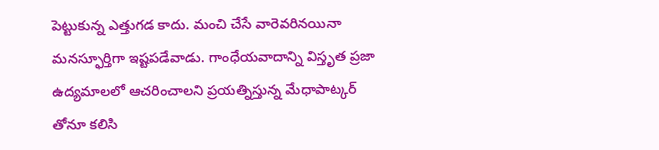పెట్టుకున్న ఎత్తుగడ కాదు. మంచి చేసే వారెవరినయినా మనస్ఫూర్తిగా ఇష్టపడేవాడు. గాంధేయవాదాన్ని విస్తృత ప్రజా ఉద్యమాలలో ఆచరించాలని ప్రయత్నిస్తున్న మేధాపాట్కర్‌ తోనూ కలిసి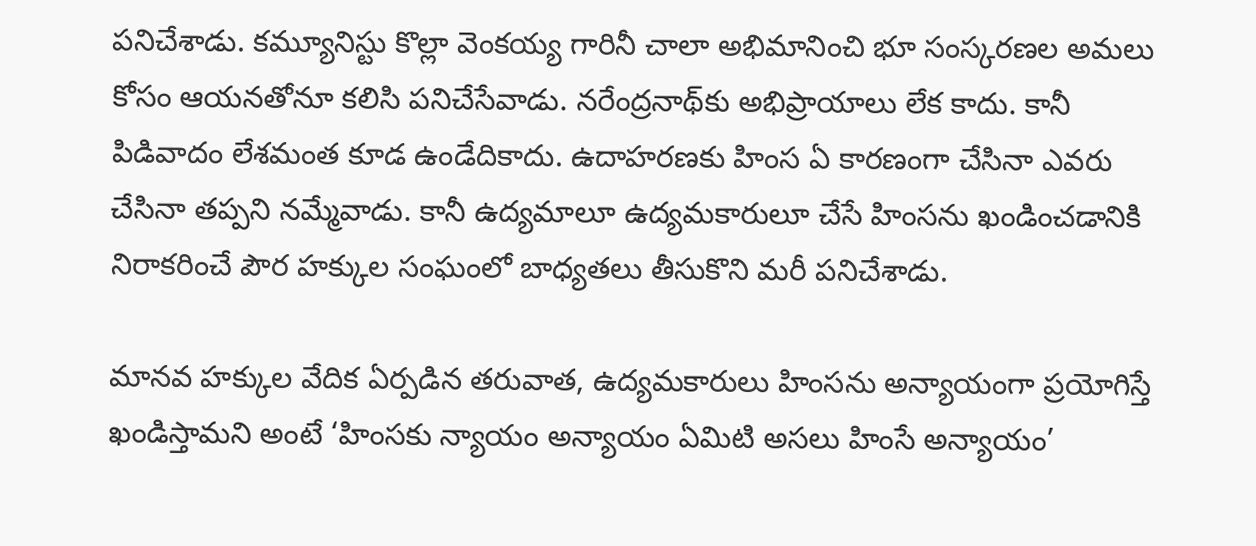పనిచేశాడు. కమ్యూనిస్టు కొల్లా వెంకయ్య గారినీ చాలా అభిమానించి భూ సంస్కరణల అమలు కోసం ఆయనతోనూ కలిసి పనిచేసేవాడు. నరేంద్రనాథ్‌కు అభిప్రాయాలు లేక కాదు. కానీ పిడివాదం లేశమంత కూడ ఉండేదికాదు. ఉదాహరణకు హింస ఏ కారణంగా చేసినా ఎవరు చేసినా తప్పని నమ్మేవాడు. కానీ ఉద్యమాలూ ఉద్యమకారులూ చేసే హింసను ఖండించడానికి నిరాకరించే పౌర హక్కుల సంఘంలో బాధ్యతలు తీసుకొని మరీ పనిచేశాడు.

మానవ హక్కుల వేదిక ఏర్పడిన తరువాత, ఉద్యమకారులు హింసను అన్యాయంగా ప్రయోగిస్తే ఖండిస్తామని అంటే ‘హింసకు న్యాయం అన్యాయం ఏమిటి అసలు హింసే అన్యాయం’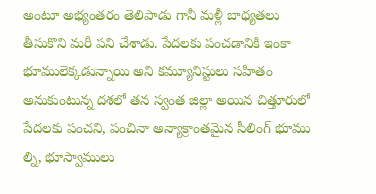అంటూ అభ్యంతరం తెలిపాడు గానీ మళ్లీ బాధ్యతలు తీసుకొని మరీ పని చేశాడు. పేదలకు పంచడానికి ఇంకా భూములెక్కడున్నాయి అని కమ్యూనిస్టులు సహితం అనుకుంటున్న దశలో తన స్వంత జిల్లా అయిన చిత్తూరులో పేదలకు పంచని, పంచినా అన్యాక్రాంతమైన సీలింగ్‌ భూము ల్ని, భూస్వాములు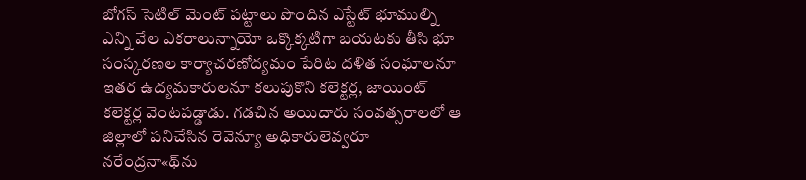బోగస్‌ సెటిల్‌ మెంట్‌ పట్టాలు పొందిన ఎస్టేట్‌ భూముల్ని ఎన్ని వేల ఎకరాలున్నాయో ఒక్కొక్కటిగా బయటకు తీసి భూ సంస్కరణల కార్యాచరణోద్యమం పేరిట దళిత సంఘాలనూ ఇతర ఉద్యమకారులనూ కలుపుకొని కలెక్టర్ల, జాయింట్‌ కలెక్టర్ల వెంటపడ్డాడు. గడచిన అయిదారు సంవత్సరాలలో ఆ జిల్లాలో పనిచేసిన రెవెన్యూ అధికారులెవ్వరూ నరేంద్రనా«థ్‌ను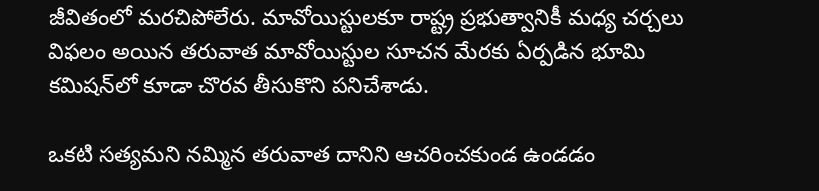జీవితంలో మరచిపోలేరు. మావోయిస్టులకూ రాష్ట్ర ప్రభుత్వానికీ మధ్య చర్చలు విఫలం అయిన తరువాత మావోయిస్టుల సూచన మేరకు ఏర్పడిన భూమి కమిషన్‌లో కూడా చొరవ తీసుకొని పనిచేశాడు.

ఒకటి సత్యమని నమ్మిన తరువాత దానిని ఆచరించకుండ ఉండడం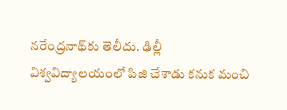నరేంద్రనాథ్‌కు తెలీదు. ఢిల్లీ విశ్వవిద్యాలయంలో పిజి చేశాడు కనుక మంచి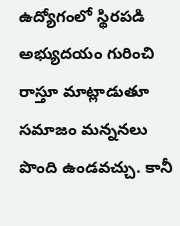ఉద్యోగంలో స్థిరపడి అభ్యుదయం గురించి రాస్తూ మాట్లాడుతూ సమాజం మన్ననలు పొంది ఉండవచ్చు. కానీ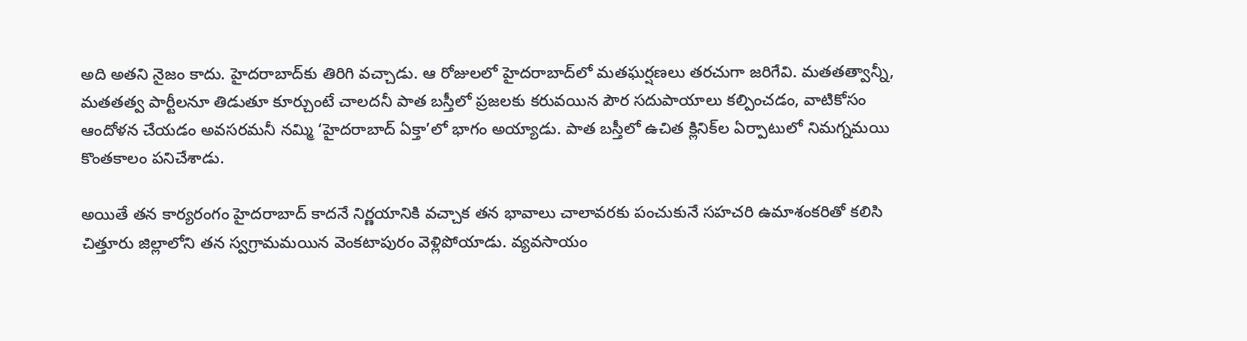అది అతని నైజం కాదు. హైదరాబాద్‌కు తిరిగి వచ్చాడు. ఆ రోజులలో హైదరాబాద్‌లో మతఘర్షణలు తరచుగా జరిగేవి. మతతత్వాన్నీ, మతతత్వ పార్టీలనూ తిడుతూ కూర్చుంటే చాలదనీ పాత బస్తీలో ప్రజలకు కరువయిన పౌర సదుపాయాలు కల్పించడం, వాటికోసం ఆందోళన చేయడం అవసరమనీ నమ్మి ‘హైదరాబాద్‌ ఏక్తా’లో భాగం అయ్యాడు. పాత బస్తీలో ఉచిత క్లినిక్‌ల ఏర్పాటులో నిమగ్నమయి కొంతకాలం పనిచేశాడు.

అయితే తన కార్యరంగం హైదరాబాద్‌ కాదనే నిర్ణయానికి వచ్చాక తన భావాలు చాలావరకు పంచుకునే సహచరి ఉమాశంకరితో కలిసి చిత్తూరు జిల్లాలోని తన స్వగ్రామమయిన వెంకటాపురం వెళ్లిపోయాడు. వ్యవసాయం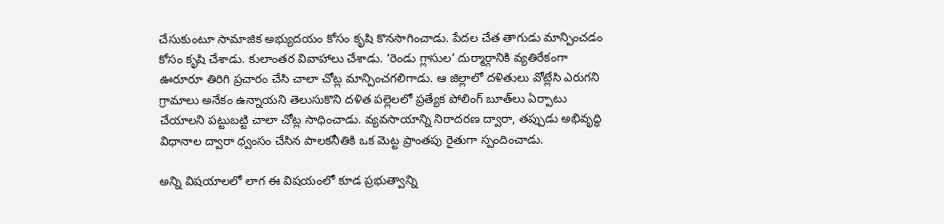చేసుకుంటూ సామాజిక అభ్యుదయం కోసం కృషి కొనసాగించాడు. పేదల చేత తాగుడు మాన్పించడం కోసం కృషి చేశాడు. కులాంతర వివాహాలు చేశాడు. ‘రెండు గ్లాసుల’ దుర్మార్గానికి వ్యతిరేకంగా ఊరూరూ తిరిగి ప్రచారం చేసి చాలా చోట్ల మాన్పించగలిగాడు. ఆ జిల్లాలో దళితులు వోట్లేసి ఎరుగని గ్రామాలు అనేకం ఉన్నాయని తెలుసుకొని దళిత పల్లెలలో ప్రత్యేక పోలింగ్‌ బూత్‌లు ఏర్పాటు చేయాలని పట్టుబట్టి చాలా చోట్ల సాధించాడు. వ్యవసాయాన్ని నిరాదరణ ద్వారా, తప్పుడు అభివృద్ధి విధానాల ద్వారా ధ్వంసం చేసిన పాలకనీతికి ఒక మెట్ట ప్రాంతపు రైతుగా స్పందించాడు.

అన్ని విషయాలలో లాగ ఈ విషయంలో కూడ ప్రభుత్వాన్ని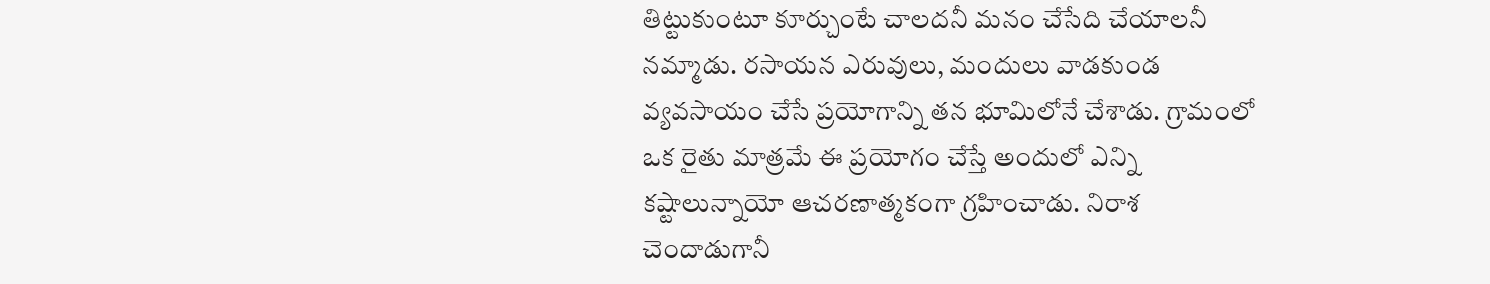తిట్టుకుంటూ కూర్చుంటే చాలదనీ మనం చేసేది చేయాలనీ నమ్మాడు. రసాయన ఎరువులు, మందులు వాడకుండ వ్యవసాయం చేసే ప్రయోగాన్ని తన భూమిలోనే చేశాడు. గ్రామంలో ఒక రైతు మాత్రమే ఈ ప్రయోగం చేస్తే అందులో ఎన్ని కష్టాలున్నాయో ఆచరణాత్మకంగా గ్రహించాడు. నిరాశ చెందాడుగానీ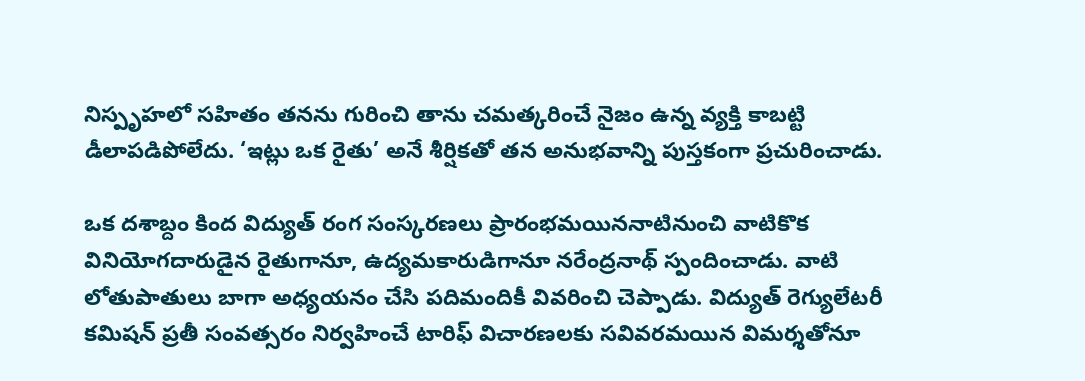నిస్పృహలో సహితం తనను గురించి తాను చమత్కరించే నైజం ఉన్న వ్యక్తి కాబట్టి డీలాపడిపోలేదు. ‘ఇట్లు ఒక రైతు’ అనే శీర్షికతో తన అనుభవాన్ని పుస్తకంగా ప్రచురించాడు.

ఒక దశాబ్దం కింద విద్యుత్‌ రంగ సంస్కరణలు ప్రారంభమయిననాటినుంచి వాటికొక వినియోగదారుడైన రైతుగానూ, ఉద్యమకారుడిగానూ నరేంద్రనాథ్‌ స్పందించాడు. వాటి లోతుపాతులు బాగా అధ్యయనం చేసి పదిమందికీ వివరించి చెప్పాడు. విద్యుత్‌ రెగ్యులేటరీ కమిషన్‌ ప్రతీ సంవత్సరం నిర్వహించే టారిఫ్‌ విచారణలకు సవివరమయిన విమర్శతోనూ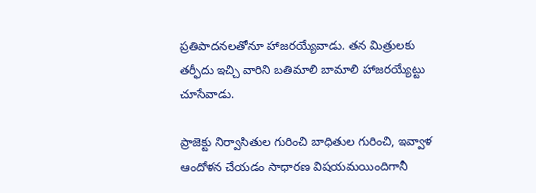ప్రతిపాదనలతోనూ హాజరయ్యేవాడు. తన మిత్రులకు తర్ఫీదు ఇచ్చి వారిని బతిమాలి బామాలి హాజరయ్యేట్టు చూసేవాడు.

ప్రాజెక్టు నిర్వాసితుల గురించి బాధితుల గురించి, ఇవ్వాళ ఆందోళన చేయడం సాధారణ విషయమయిందిగానీ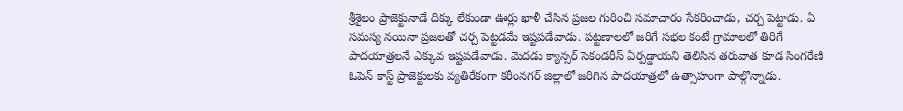శ్రీశైలం ప్రాజెక్టునాడే దిక్కు లేకుండా ఊర్లు ఖాళీ చేసిన ప్రజల గురించి సమాచారం సేకరించాడు, చర్చ పెట్టాడు. ఏ సమస్య నయినా ప్రజలతో చర్చ పెట్టడమే ఇష్టపడేవాడు. పట్టణాలలో జరిగే సభల కంటే గ్రామాలలో తిరిగే పాదయాత్రలనే ఎక్కువ ఇష్టపడేవాడు. మెదడు క్యాన్సర్‌ సెకండరీస్‌ ఏర్పడ్డాయని తెలిసిన తరువాత కూడ సింగరేణి ఓపెన్‌ కాస్ట్‌ ప్రాజెక్టులకు వ్యతిరేకంగా కరీంనగర్‌ జిల్లాలో జరిగిన పాదయాత్రలో ఉత్సాహంగా పాల్గొన్నాడు.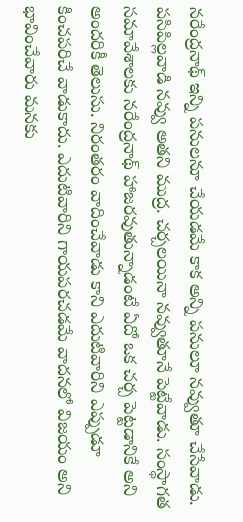నరేంద్రనాథ్‌ ఇన్ని పనులనూ చేయడమే కాక అన్ని పనులూ నవ్వుతూ చేసేవాడు. పసిపిల్లవాడి నవ్వు అతని ముద్ర. చర్చలయినా నవ్వుతూనే పెట్టేవాడు. సంస్థాగత సమావేశాలకు నరేంద్రనాథ్‌ హాజరవుతున్నాడంటే ఏదో ఒక చర్చ పెట్టడానికే అని అందరికీ తెలుసు. నిరంతరం వాదించేవాడు కాని ఎదుటివారిని ఎప్పుడూ కించపరిచే వాడుకాదు. ఎదుటివారిని గాయపరచడమే వాదనలో విజయం అని భావించేవారు మనకు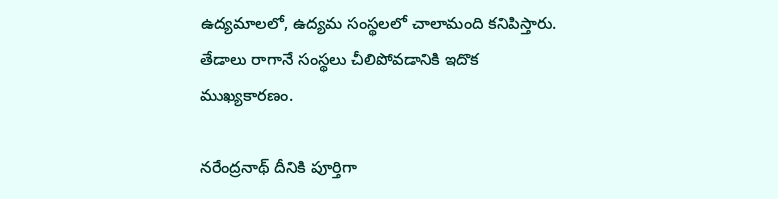ఉద్యమాలలో, ఉద్యమ సంస్థలలో చాలామంది కనిపిస్తారు. తేడాలు రాగానే సంస్థలు చీలిపోవడానికి ఇదొక ముఖ్యకారణం.

నరేంద్రనాథ్‌ దీనికి పూర్తిగా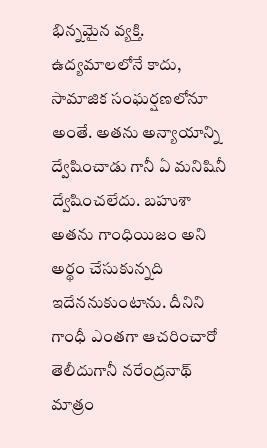భిన్నమైన వ్యక్తి. ఉద్యమాలలోనే కాదు, సామాజిక సంఘర్షణలోనూ అంతే. అతను అన్యాయాన్ని ద్వేషించాడు గానీ ఏ మనిషినీ ద్వేషించలేదు. బహుశా అతను గాంధియిజం అని అర్థం చేసుకున్నది ఇదేననుకుంటాను. దీనిని గాంధీ ఎంతగా ఆచరించారో తెలీదుగానీ నరేంద్రనాథ్‌ మాత్రం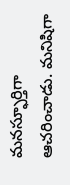మనస్ఫూర్తిగా ఆచరించాడు. మనిషిగా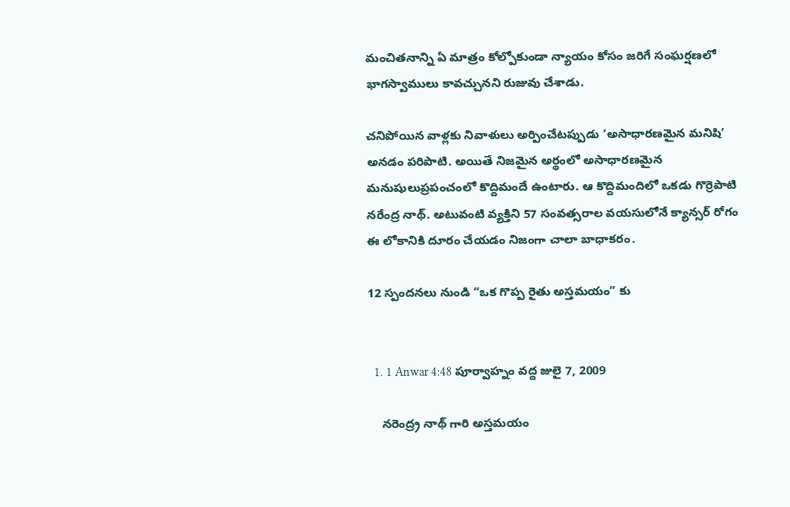మంచితనాన్ని ఏ మాత్రం కోల్పోకుండా న్యాయం కోసం జరిగే సంఘర్షణలో భాగస్వాములు కావచ్చునని రుజువు చేశాడు.

చనిపోయిన వాళ్లకు నివాళులు అర్పించేటప్పుడు ‘అసాధారణమైన మనిషి’ అనడం పరిపాటి. అయితే నిజమైన అర్థంలో అసాధారణమైన మనుషులుప్రపంచంలో కొద్దిమందే ఉంటారు. ఆ కొద్దిమందిలో ఒకడు గొర్రెపాటి నరేంద్ర నాథ్‌. అటువంటి వ్యక్తిని 57 సంవత్సరాల వయసులోనే క్యాన్సర్‌ రోగం ఈ లోకానికి దూరం చేయడం నిజంగా చాలా బాధాకరం.

12 స్పందనలు నుండి “ఒక గొప్ప రైతు అస్తమయం” కు


  1. 1 Anwar 4:48 పూర్వాహ్నం వద్ద జులై 7, 2009

    నరెంద్ర్ర నాథ్ గారి అస్తమయం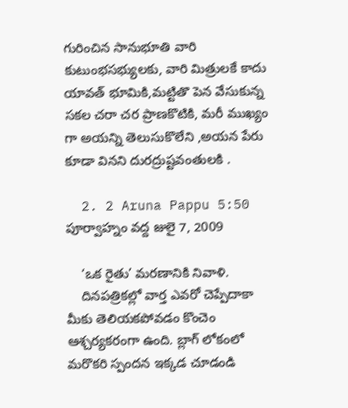గురించిన సానుభూతి వారి కుటుంభసభ్యులకు, వారి మిత్రులకే కాదు యావత్ భూమికి,మట్టితొ పెన వేసుకున్న సకల చరా చర ప్రాణకొటికి, మరీ ముఖ్యం గా అయన్ని తెలుసుకొలేని ,అయన పేరు కూడా వినని దురద్రుష్టవంతులకి .

  2. 2 Aruna Pappu 5:50 పూర్వాహ్నం వద్ద జులై 7, 2009

    ‘ఒక రైతు’ మరణానికి నివాళి.
    దినపత్రికల్లో వార్త ఎవరో చెప్పేదాకా మీకు తెలియకపోవడం కొంచెం ఆశ్చర్యకరంగా ఉంది. బ్లాగ్ లోకంలో మరొకరి స్పందన ఇక్కడ చూడండి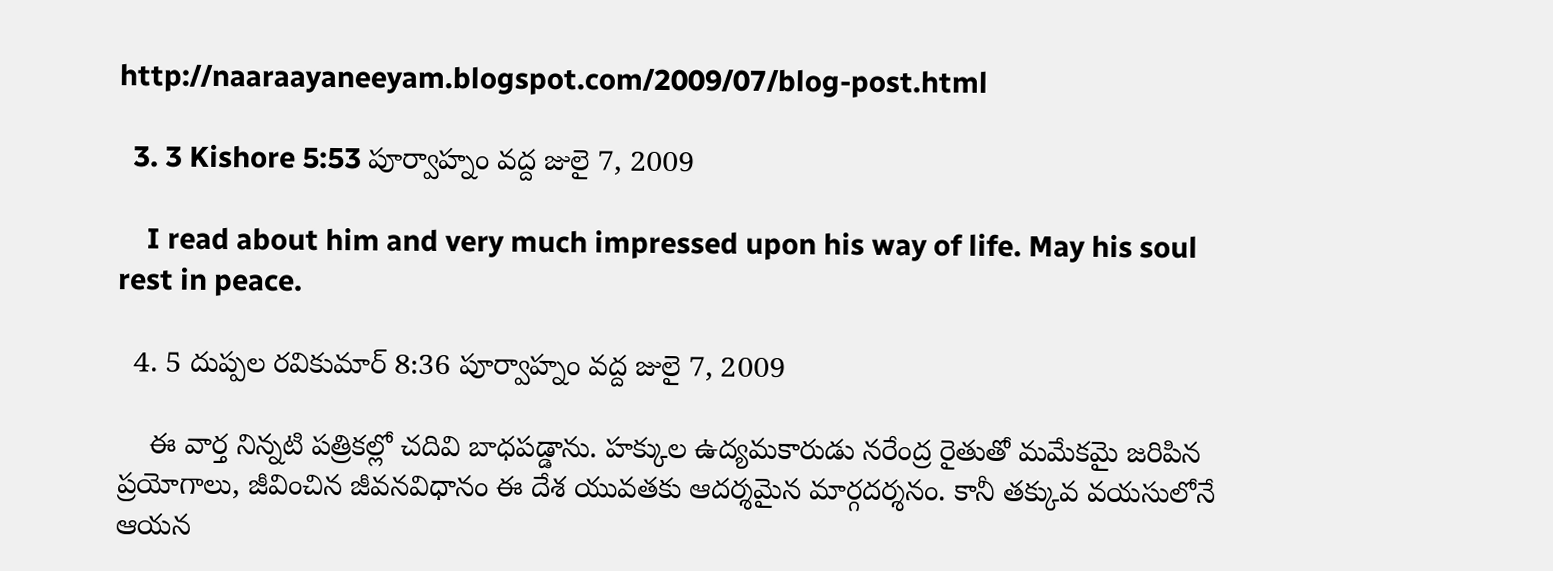http://naaraayaneeyam.blogspot.com/2009/07/blog-post.html

  3. 3 Kishore 5:53 పూర్వాహ్నం వద్ద జులై 7, 2009

    I read about him and very much impressed upon his way of life. May his soul rest in peace.

  4. 5 దుప్పల రవికుమార్ 8:36 పూర్వాహ్నం వద్ద జులై 7, 2009

    ఈ వార్త నిన్నటి పత్రికల్లో చదివి బాధపడ్డాను. హక్కుల ఉద్యమకారుడు నరేంద్ర రైతుతో మమేకమై జరిపిన ప్రయోగాలు, జీవించిన జీవనవిధానం ఈ దేశ యువతకు ఆదర్శమైన మార్గదర్శనం. కానీ తక్కువ వయసులోనే ఆయన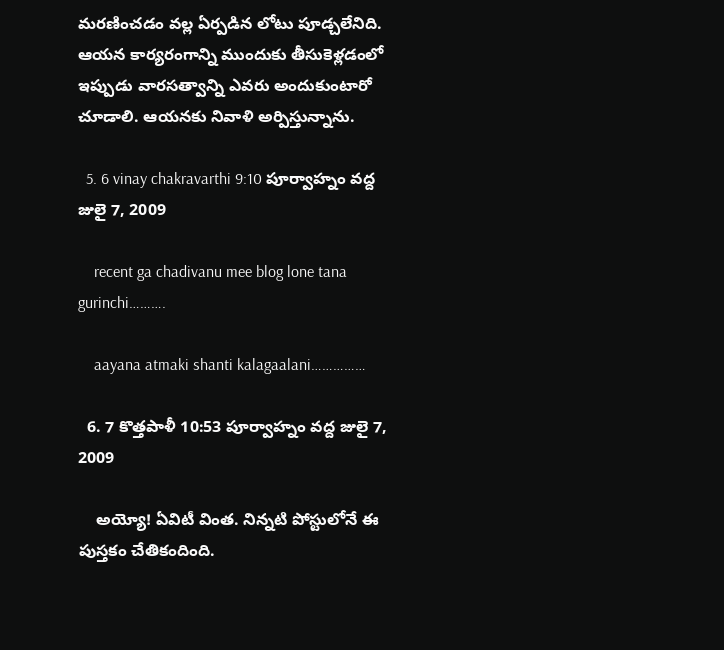మరణించడం వల్ల ఏర్పడిన లోటు పూడ్చలేనిది. ఆయన కార్యరంగాన్ని ముందుకు తీసుకెళ్లడంలో ఇప్పుడు వారసత్వాన్ని ఎవరు అందుకుంటారో చూడాలి. ఆయనకు నివాళి అర్పిస్తున్నాను.

  5. 6 vinay chakravarthi 9:10 పూర్వాహ్నం వద్ద జులై 7, 2009

    recent ga chadivanu mee blog lone tana gurinchi……….

    aayana atmaki shanti kalagaalani……………

  6. 7 కొత్తపాళీ 10:53 పూర్వాహ్నం వద్ద జులై 7, 2009

    అయ్యో! ఏవిటీ వింత. నిన్నటి పోస్టులోనే ఈ పుస్తకం చేతికందింది.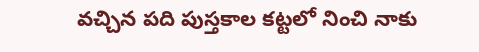వచ్చిన పది పుస్తకాల కట్టలో నించి నాకు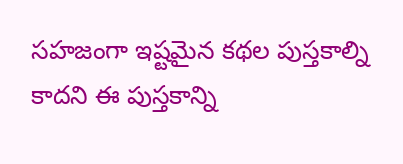సహజంగా ఇష్టమైన కథల పుస్తకాల్ని కాదని ఈ పుస్తకాన్ని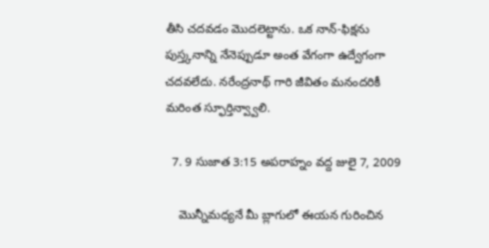తీసి చదవడం మొదలెట్టాను. ఒక నాన్-ఫిక్షను పుస్త్కనాన్ని నేనెప్పుడూ అంత వేగంగా ఉద్వేగంగా చదవలేదు. నరేంద్రనాథ్ గారి జీవితం మనందరికీ మరింత స్ఫూర్తిన్వ్వాలి.

  7. 9 సుజాత 3:15 అపరాహ్నం వద్ద జులై 7, 2009

    మొన్నీమధ్యనే మీ బ్లాగులో ఈయన గురించిన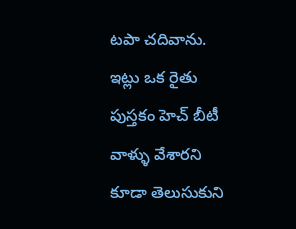టపా చదివాను. ఇట్లు ఒక రైతు పుస్తకం హెచ్ బీటీ వాళ్ళు వేశారని కూడా తెలుసుకుని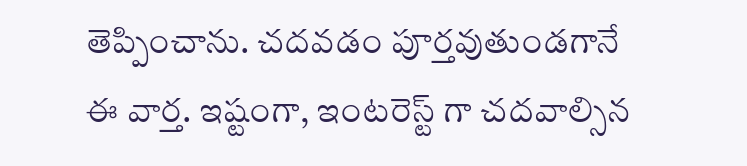తెప్పించాను. చదవడం పూర్తవుతుండగానే ఈ వార్త. ఇష్టంగా, ఇంటరెస్ట్ గా చదవాల్సిన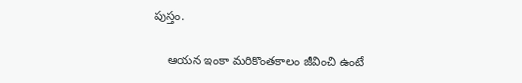పుస్తం.

    ఆయన ఇంకా మరికొంతకాలం జీవించి ఉంటే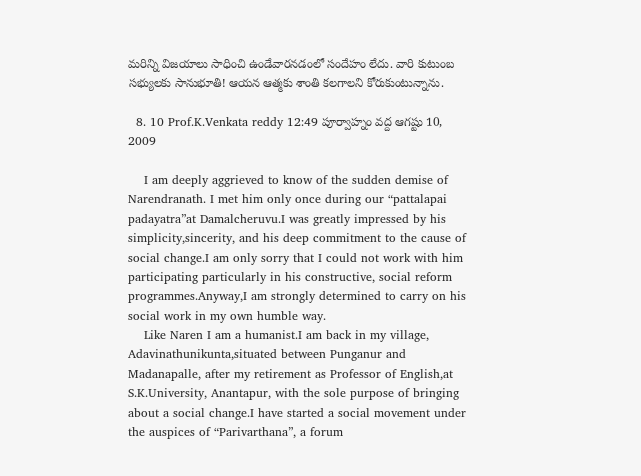మరిన్ని విజయాలు సాధించి ఉండేవారనడంలో సందేహం లేదు. వారి కుటుంబ సభ్యులకు సానుభూతి! ఆయన ఆత్మకు శాంతి కలగాలని కోరుకుంటున్నాను.

  8. 10 Prof.K.Venkata reddy 12:49 పూర్వాహ్నం వద్ద ఆగష్టు 10, 2009

    I am deeply aggrieved to know of the sudden demise of Narendranath. I met him only once during our “pattalapai padayatra”at Damalcheruvu.I was greatly impressed by his simplicity,sincerity, and his deep commitment to the cause of social change.I am only sorry that I could not work with him participating particularly in his constructive, social reform programmes.Anyway,I am strongly determined to carry on his social work in my own humble way.
    Like Naren I am a humanist.I am back in my village, Adavinathunikunta,situated between Punganur and Madanapalle, after my retirement as Professor of English,at S.K.University, Anantapur, with the sole purpose of bringing about a social change.I have started a social movement under the auspices of “Parivarthana”, a forum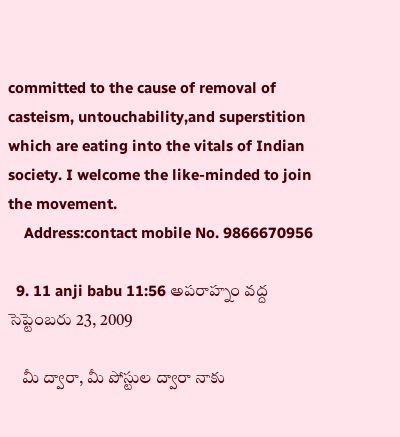committed to the cause of removal of casteism, untouchability,and superstition which are eating into the vitals of Indian society. I welcome the like-minded to join the movement.
    Address:contact mobile No. 9866670956

  9. 11 anji babu 11:56 అపరాహ్నం వద్ద సెప్టెంబరు 23, 2009

    మీ ద్వారా, మీ పోస్టుల ద్వారా నాకు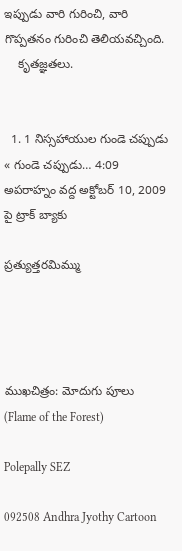ఇప్పుడు వారి గురించి, వారి గొప్పతనం గురించి తెలియవచ్చింది.
    కృతజ్ఞతలు.


  1. 1 నిస్సహాయుల గుండె చప్పుడు « గుండె చప్పుడు… 4:09 అపరాహ్నం వద్ద అక్టోబర్ 10, 2009 పై ట్రాక్ బ్యాకు

ప్రత్యుత్తరమిమ్ము




ముఖచిత్రం: మోదుగు పూలు (Flame of the Forest)

Polepally SEZ

092508 Andhra Jyothy Cartoon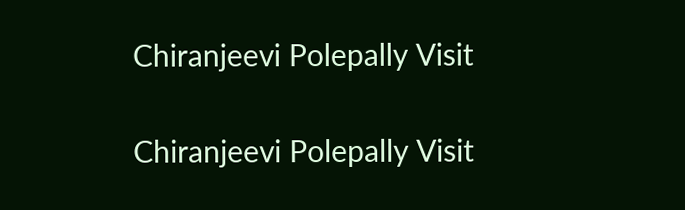Chiranjeevi Polepally Visit

Chiranjeevi Polepally Visit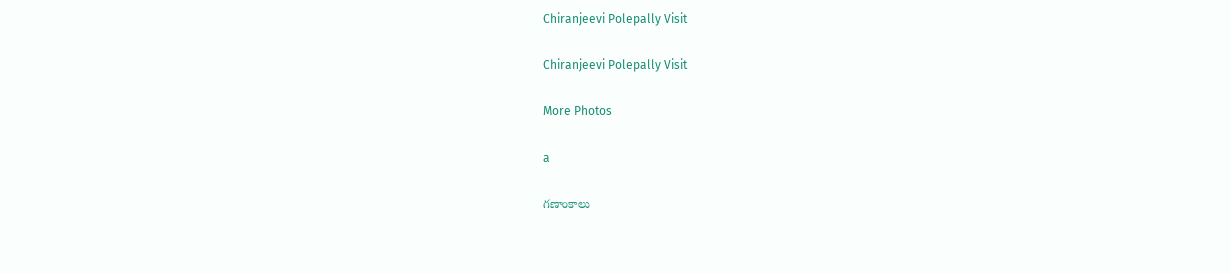Chiranjeevi Polepally Visit

Chiranjeevi Polepally Visit

More Photos

a

గణాంకాలు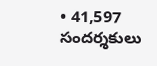• 41,597 సందర్శకులు